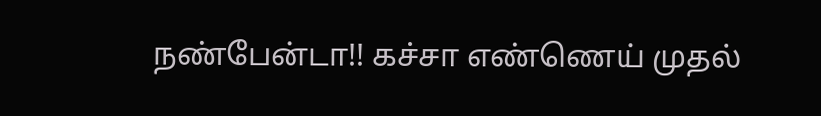நண்பேன்டா!! கச்சா எண்ணெய் முதல்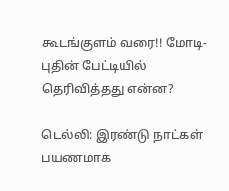கூடங்குளம் வரை!! மோடி- புதின் பேட்டியில் தெரிவித்தது என்ன?

டெல்லி: இரண்டு நாட்கள் பயணமாக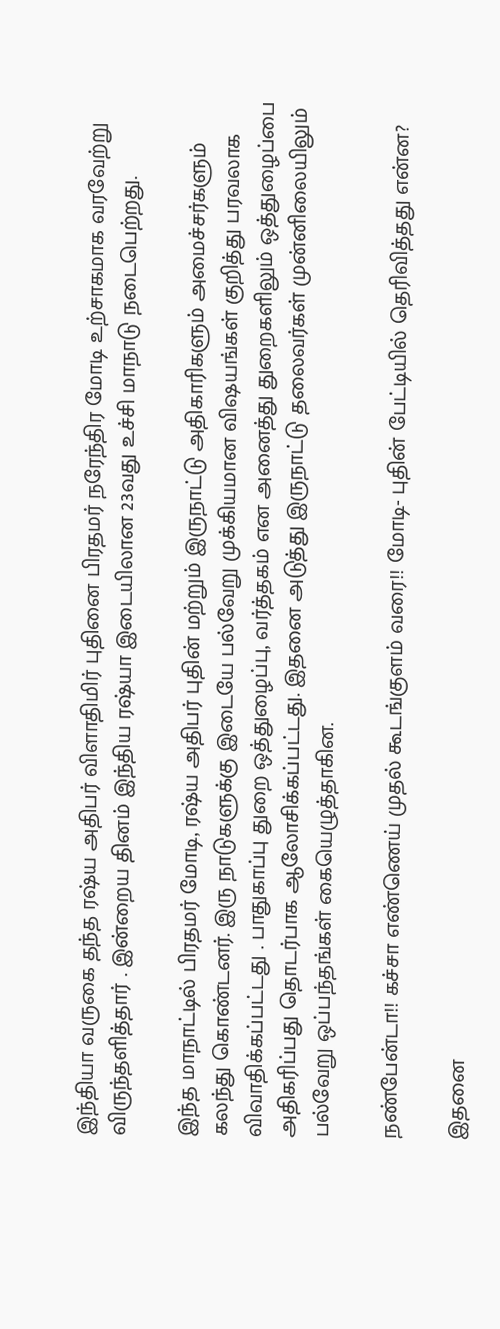இந்தியா வருகை தந்த ரஷ்ய அதிபர் விளாதிமிர் புதினை பிரதமர் நரேந்திர மோடி உற்சாகமாக வரவேற்று விருந்தளித்தார் . இன்றைய தினம் இந்திய ரஷ்யா இடையிலான 23வது உச்சி மாநாடு நடைபெற்றது.

இந்த மாநாட்டில் பிரதமர் மோடி, ரஷ்ய அதிபர் புதின் மற்றும் இருநாட்டு அதிகாரிகளும் அமைச்சர்களும் கலந்து கொண்டனர். இரு நாடுகளுக்கு இடையே பல்வேறு முக்கியமான விஷயங்கள் குறித்து பரவலாக விவாதிக்கப்பட்டது . பாதுகாப்பு துறை ஒத்துழைப்பு, வர்த்தகம் என அனைத்து துறைகளிலும் ஒத்துழைப்பை அதிகரிப்பது தொடர்பாக ஆலோசிக்கப்பட்டது. இதனை அடுத்து இருநாட்டு தலைவர்கள் முன்னிலையிலும் பல்வேறு ஒப்பந்தங்கள் கையெழுத்தாகின.

நண்பேன்டா!! கச்சா எண்ணெய் முதல் கூடங்குளம் வரை!! மோடி- புதின் பேட்டியில் தெரிவித்தது என்ன?

இதனை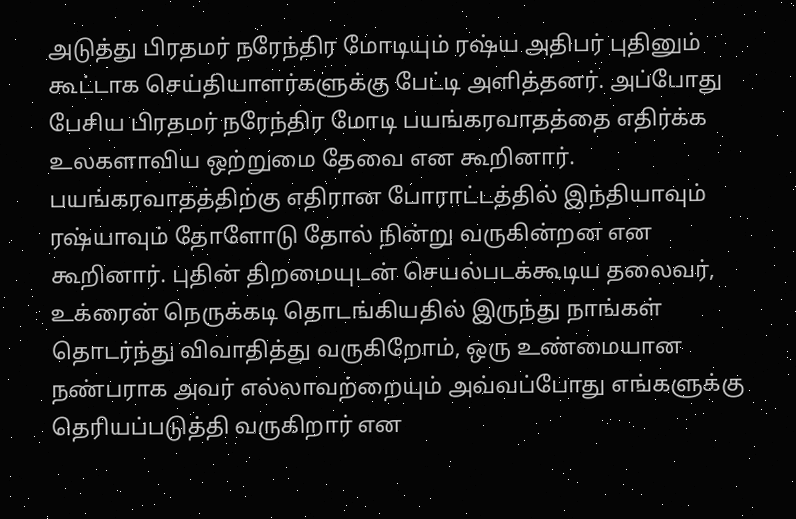அடுத்து பிரதமர் நரேந்திர மோடியும் ரஷ்ய அதிபர் புதினும் கூட்டாக செய்தியாளர்களுக்கு பேட்டி அளித்தனர். அப்போது பேசிய பிரதமர் நரேந்திர மோடி பயங்கரவாதத்தை எதிர்க்க உலகளாவிய ஒற்றுமை தேவை என கூறினார். பயங்கரவாதத்திற்கு எதிரான போராட்டத்தில் இந்தியாவும் ரஷ்யாவும் தோளோடு தோல் நின்று வருகின்றன என கூறினார். புதின் திறமையுடன் செயல்படக்கூடிய தலைவர், உக்ரைன் நெருக்கடி தொடங்கியதில் இருந்து நாங்கள் தொடர்ந்து விவாதித்து வருகிறோம், ஒரு உண்மையான நண்பராக அவர் எல்லாவற்றையும் அவ்வப்போது எங்களுக்கு தெரியப்படுத்தி வருகிறார் என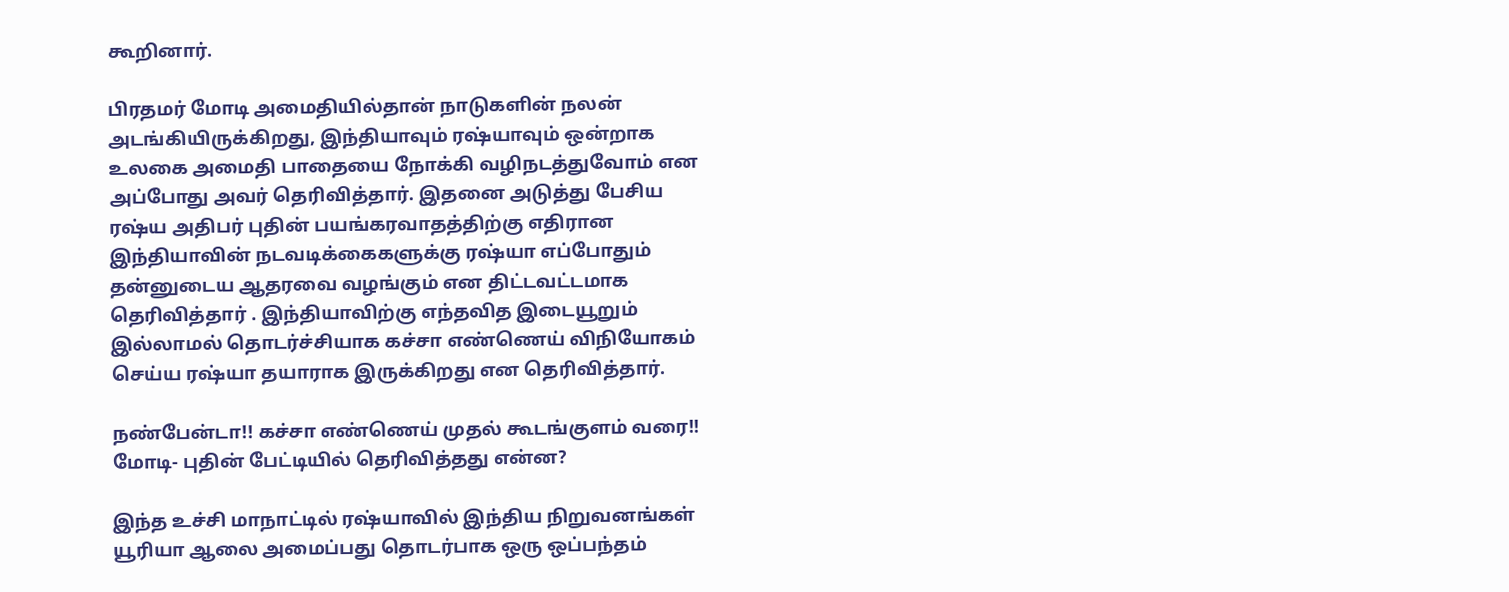கூறினார்.

பிரதமர் மோடி அமைதியில்தான் நாடுகளின் நலன் அடங்கியிருக்கிறது, இந்தியாவும் ரஷ்யாவும் ஒன்றாக உலகை அமைதி பாதையை நோக்கி வழிநடத்துவோம் என அப்போது அவர் தெரிவித்தார். இதனை அடுத்து பேசிய ரஷ்ய அதிபர் புதின் பயங்கரவாதத்திற்கு எதிரான இந்தியாவின் நடவடிக்கைகளுக்கு ரஷ்யா எப்போதும் தன்னுடைய ஆதரவை வழங்கும் என திட்டவட்டமாக தெரிவித்தார் . இந்தியாவிற்கு எந்தவித இடையூறும் இல்லாமல் தொடர்ச்சியாக கச்சா எண்ணெய் விநியோகம் செய்ய ரஷ்யா தயாராக இருக்கிறது என தெரிவித்தார்.

நண்பேன்டா!! கச்சா எண்ணெய் முதல் கூடங்குளம் வரை!! மோடி- புதின் பேட்டியில் தெரிவித்தது என்ன?

இந்த உச்சி மாநாட்டில் ரஷ்யாவில் இந்திய நிறுவனங்கள் யூரியா ஆலை அமைப்பது தொடர்பாக ஒரு ஒப்பந்தம்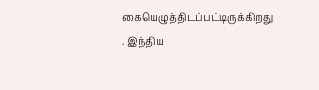கையெழுத்திடப்பட்டிருக்கிறது . இந்திய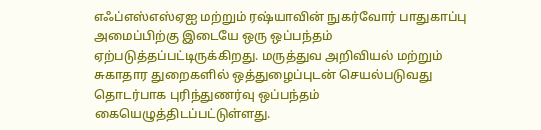எஃப்எஸ்எஸ்ஏஐ மற்றும் ரஷ்யாவின் நுகர்வோர் பாதுகாப்பு அமைப்பிற்கு இடையே ஒரு ஒப்பந்தம் ஏற்படுத்தப்பட்டிருக்கிறது. மருத்துவ அறிவியல் மற்றும் சுகாதார துறைகளில் ஒத்துழைப்புடன் செயல்படுவது தொடர்பாக புரிந்துணர்வு ஒப்பந்தம் கையெழுத்திடப்பட்டுள்ளது.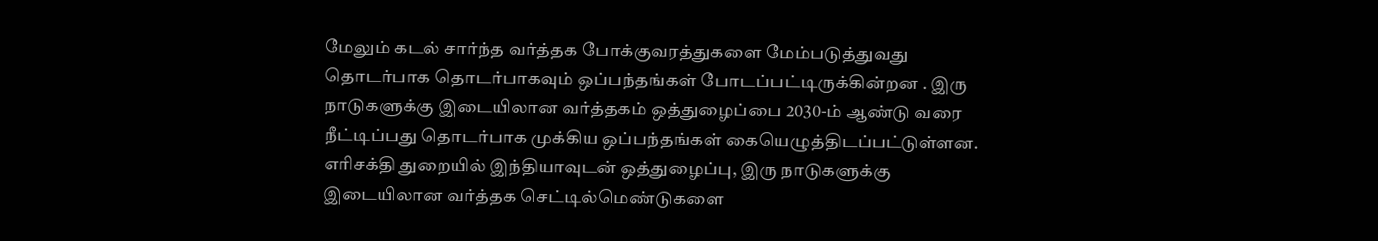மேலும் கடல் சார்ந்த வர்த்தக போக்குவரத்துகளை மேம்படுத்துவது தொடர்பாக தொடர்பாகவும் ஒப்பந்தங்கள் போடப்பட்டிருக்கின்றன . இரு நாடுகளுக்கு இடையிலான வர்த்தகம் ஒத்துழைப்பை 2030-ம் ஆண்டு வரை நீட்டிப்பது தொடர்பாக முக்கிய ஒப்பந்தங்கள் கையெழுத்திடப்பட்டுள்ளன. எரிசக்தி துறையில் இந்தியாவுடன் ஒத்துழைப்பு, இரு நாடுகளுக்கு இடையிலான வர்த்தக செட்டில்மெண்டுகளை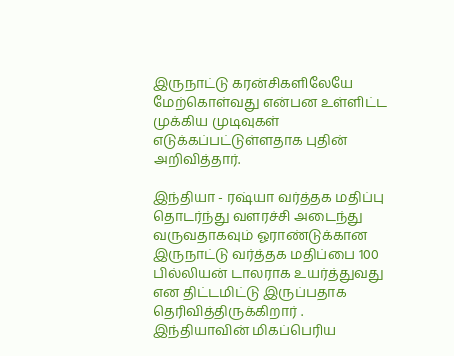இருநாட்டு கரன்சிகளிலேயே மேற்கொள்வது என்பன உள்ளிட்ட முக்கிய முடிவுகள் எடுக்கப்பட்டுள்ளதாக புதின் அறிவித்தார்.

இந்தியா - ரஷ்யா வர்த்தக மதிப்பு தொடர்ந்து வளரச்சி அடைந்து வருவதாகவும் ஓராண்டுக்கான இருநாட்டு வர்த்தக மதிப்பை 100 பில்லியன் டாலராக உயர்த்துவது என திட்டமிட்டு இருப்பதாக தெரிவித்திருக்கிறார் . இந்தியாவின் மிகப்பெரிய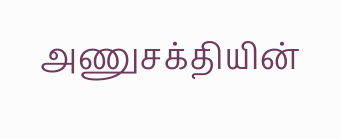அணுசக்தியின்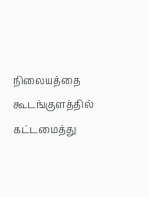நிலையத்தை கூடங்குளத்தில் கட்டமைத்து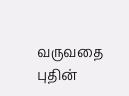வருவதை புதின்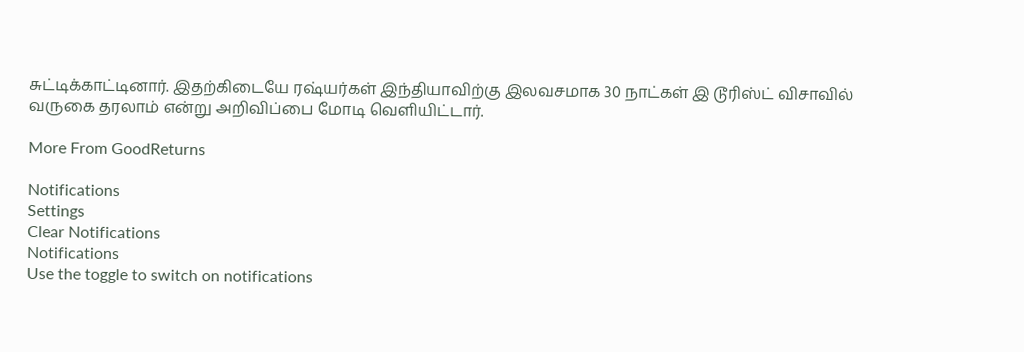சுட்டிக்காட்டினார். இதற்கிடையே ரஷ்யர்கள் இந்தியாவிற்கு இலவசமாக 30 நாட்கள் இ டூரிஸ்ட் விசாவில் வருகை தரலாம் என்று அறிவிப்பை மோடி வெளியிட்டார்.

More From GoodReturns

Notifications
Settings
Clear Notifications
Notifications
Use the toggle to switch on notifications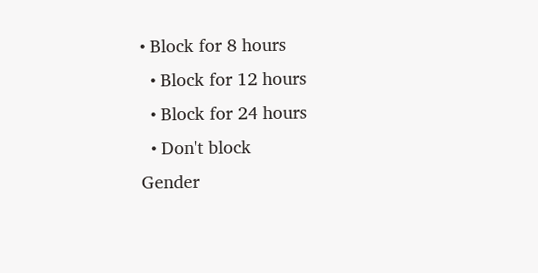• Block for 8 hours
  • Block for 12 hours
  • Block for 24 hours
  • Don't block
Gender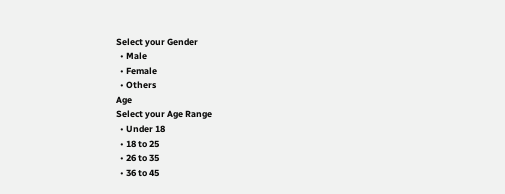Select your Gender
  • Male
  • Female
  • Others
Age
Select your Age Range
  • Under 18
  • 18 to 25
  • 26 to 35
  • 36 to 45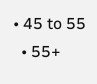• 45 to 55
  • 55+